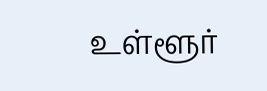உள்ளூர்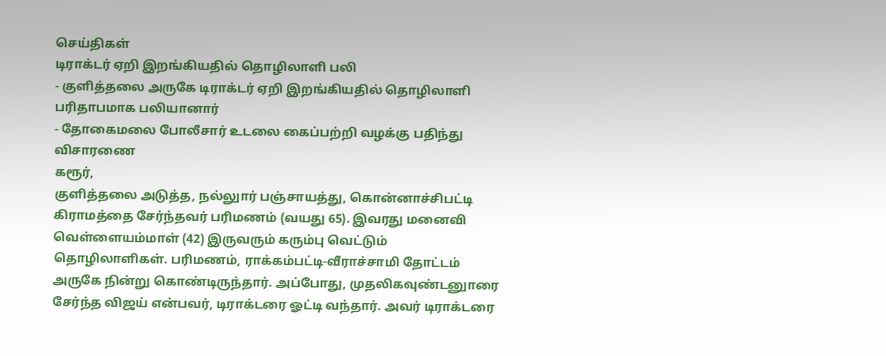செய்திகள்
டிராக்டர் ஏறி இறங்கியதில் தொழிலாளி பலி
- குளித்தலை அருகே டிராக்டர் ஏறி இறங்கியதில் தொழிலாளி பரிதாபமாக பலியானார்
- தோகைமலை போலீசார் உடலை கைப்பற்றி வழக்கு பதிந்து விசாரணை
கரூர்,
குளித்தலை அடுத்த, நல்லுார் பஞ்சாயத்து, கொன்னாச்சிபட்டி கிராமத்தை சேர்ந்தவர் பரிமணம் (வயது 65). இவரது மனைவி வெள்ளையம்மாள் (42) இருவரும் கரும்பு வெட்டும் தொழிலாளிகள். பரிமணம், ராக்கம்பட்டி-வீராச்சாமி தோட்டம் அருகே நின்று கொண்டிருந்தார். அப்போது, முதலிகவுண்டனுாரை சேர்ந்த விஜய் என்பவர், டிராக்டரை ஓட்டி வந்தார். அவர் டிராக்டரை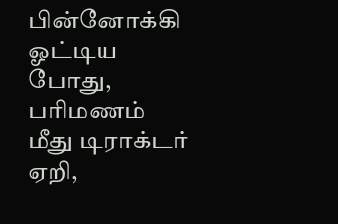பின்னோக்கி ஓட்டிய போது, பரிமணம் மீது டிராக்டர் ஏறி,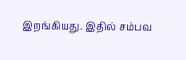இறங்கியது. இதில் சம்பவ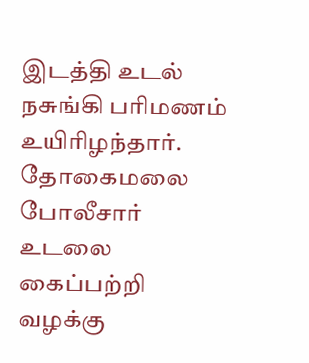இடத்தி உடல் நசுங்கி பரிமணம் உயிரிழந்தார். தோகைமலை போலீசார் உடலை கைப்பற்றி வழக்கு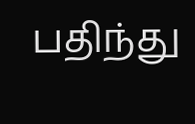பதிந்து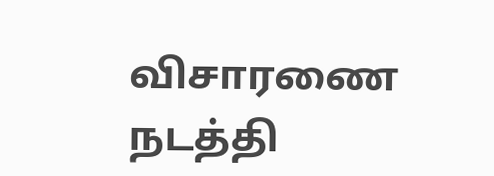விசாரணை நடத்தி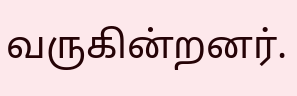வருகின்றனர்.